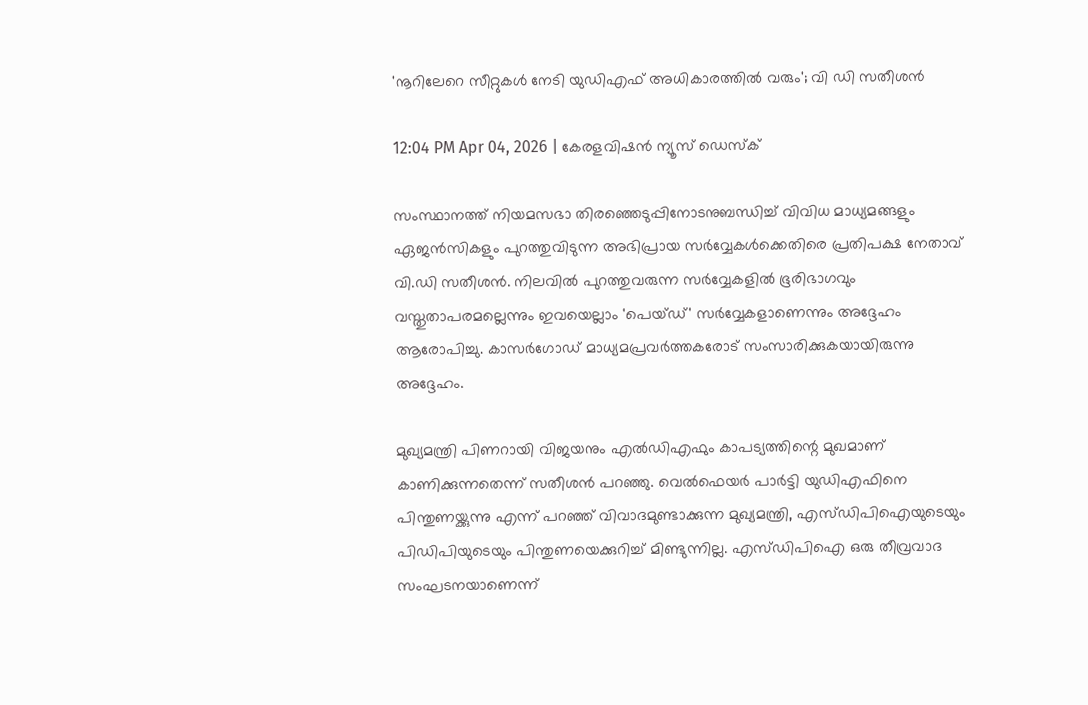'നൂറിലേറെ സീറ്റുകള്‍ നേടി യുഡിഎഫ് അധികാരത്തില്‍ വരും'; വി ഡി സതീശൻ

12:04 PM Apr 04, 2026 | കേരളവിഷൻ ന്യൂസ് ഡെസ്‌ക്

സംസ്ഥാനത്ത് നിയമസഭാ തിരഞ്ഞെടുപ്പിനോടനുബന്ധിച്ച് വിവിധ മാധ്യമങ്ങളും ഏജൻസികളും പുറത്തുവിടുന്ന അഭിപ്രായ സർവ്വേകൾക്കെതിരെ പ്രതിപക്ഷ നേതാവ് വി.ഡി സതീശൻ. നിലവിൽ പുറത്തുവരുന്ന സർവ്വേകളിൽ ഭൂരിഭാഗവും വസ്തുതാപരമല്ലെന്നും ഇവയെല്ലാം 'പെയ്ഡ്' സർവ്വേകളാണെന്നും അദ്ദേഹം ആരോപിച്ചു. കാസർഗോഡ് മാധ്യമപ്രവർത്തകരോട് സംസാരിക്കുകയായിരുന്നു അദ്ദേഹം.

മുഖ്യമന്ത്രി പിണറായി വിജയനും എൽഡിഎഫും കാപട്യത്തിന്റെ മുഖമാണ് കാണിക്കുന്നതെന്ന് സതീശൻ പറഞ്ഞു. വെൽഫെയർ പാർട്ടി യുഡിഎഫിനെ പിന്തുണയ്ക്കുന്നു എന്ന് പറഞ്ഞ് വിവാദമുണ്ടാക്കുന്ന മുഖ്യമന്ത്രി, എസ്ഡിപിഐയുടെയും പിഡിപിയുടെയും പിന്തുണയെക്കുറിച്ച് മിണ്ടുന്നില്ല. എസ്ഡിപിഐ ഒരു തീവ്രവാദ സംഘടനയാണെന്ന്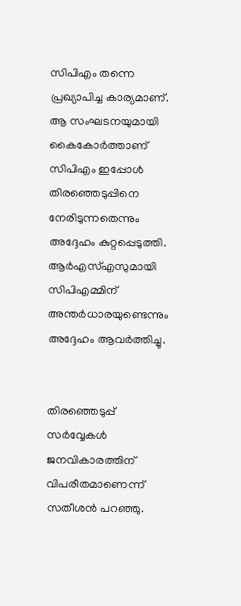സിപിഎം തന്നെ പ്രഖ്യാപിച്ച കാര്യമാണ്. ആ സംഘടനയുമായി കൈകോർത്താണ് സിപിഎം ഇപ്പോൾ തിരഞ്ഞെടുപ്പിനെ നേരിടുന്നതെന്നും അദ്ദേഹം കുറ്റപ്പെടുത്തി. ആർഎസ്എസുമായി സിപിഎമ്മിന് അന്തർധാരയുണ്ടെന്നും അദ്ദേഹം ആവർത്തിച്ചു.


തിരഞ്ഞെടുപ്പ് സർവ്വേകൾ ജനവികാരത്തിന് വിപരീതമാണെന്ന് സതീശൻ പറഞ്ഞു.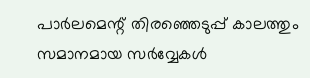പാർലമെന്റ് തിരഞ്ഞെടുപ്പ് കാലത്തും സമാനമായ സർവ്വേകൾ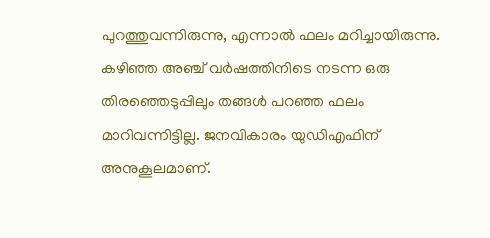പുറത്തുവന്നിരുന്നു, എന്നാൽ ഫലം മറിച്ചായിരുന്നു. കഴിഞ്ഞ അഞ്ച് വർഷത്തിനിടെ നടന്ന ഒരു തിരഞ്ഞെടുപ്പിലും തങ്ങൾ പറഞ്ഞ ഫലം മാറിവന്നിട്ടില്ല. ജനവികാരം യുഡിഎഫിന് അനുകൂലമാണ്.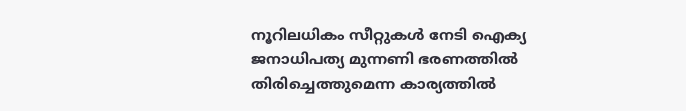നൂറിലധികം സീറ്റുകൾ നേടി ഐക്യ ജനാധിപത്യ മുന്നണി ഭരണത്തിൽ തിരിച്ചെത്തുമെന്ന കാര്യത്തിൽ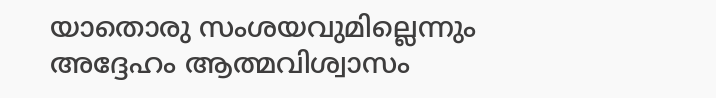യാതൊരു സംശയവുമില്ലെന്നും അദ്ദേഹം ആത്മവിശ്വാസം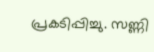പ്രകടിപ്പിച്ചു. സണ്ണി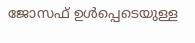ജോസഫ് ഉൾപ്പെടെയുള്ള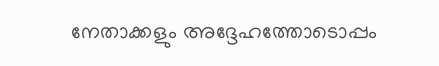നേതാക്കളും അദ്ദേഹത്തോടൊപ്പം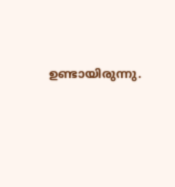ഉണ്ടായിരുന്നു.